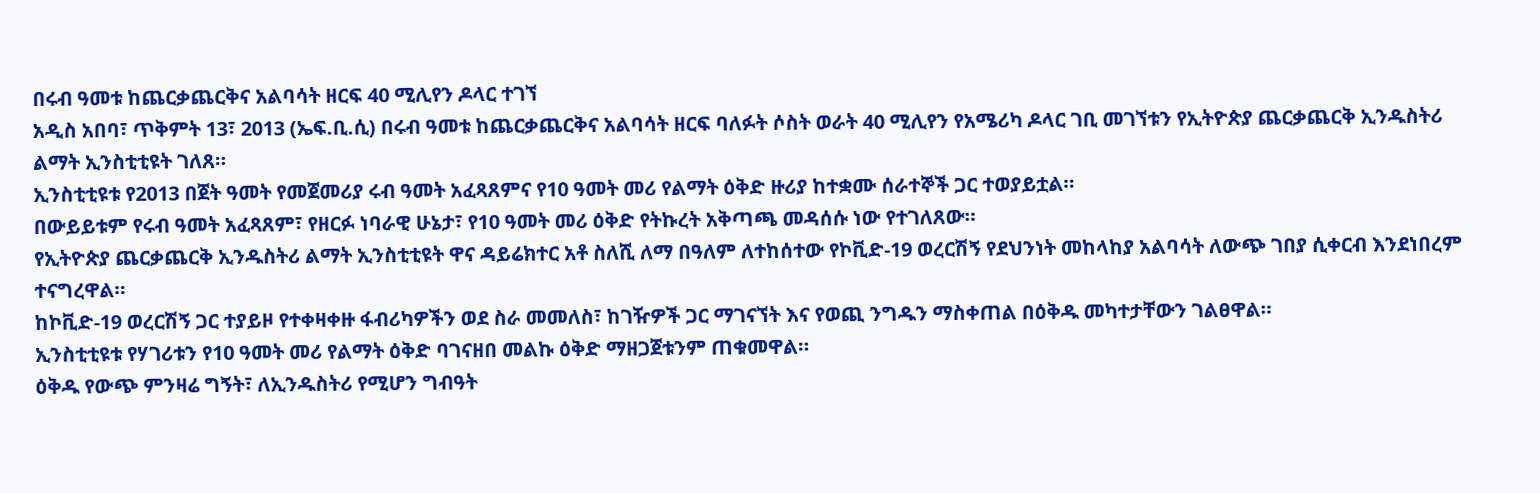በሩብ ዓመቱ ከጨርቃጨርቅና አልባሳት ዘርፍ 40 ሚሊየን ዶላር ተገኘ
አዲስ አበባ፣ ጥቅምት 13፣ 2013 (ኤፍ.ቢ.ሲ) በሩብ ዓመቱ ከጨርቃጨርቅና አልባሳት ዘርፍ ባለፉት ሶስት ወራት 40 ሚሊየን የአሜሪካ ዶላር ገቢ መገኘቱን የኢትዮጵያ ጨርቃጨርቅ ኢንዱስትሪ ልማት ኢንስቲቲዩት ገለጸ።
ኢንስቲቲዩቱ የ2013 በጀት ዓመት የመጀመሪያ ሩብ ዓመት አፈጻጸምና የ10 ዓመት መሪ የልማት ዕቅድ ዙሪያ ከተቋሙ ሰራተኞች ጋር ተወያይቷል።
በውይይቱም የሩብ ዓመት አፈጻጸም፣ የዘርፉ ነባራዊ ሁኔታ፣ የ10 ዓመት መሪ ዕቅድ የትኩረት አቅጣጫ መዳሰሱ ነው የተገለጸው።
የኢትዮጵያ ጨርቃጨርቅ ኢንዱስትሪ ልማት ኢንስቲቲዩት ዋና ዳይሬክተር አቶ ስለሺ ለማ በዓለም ለተከሰተው የኮቪድ-19 ወረርሽኝ የደህንነት መከላከያ አልባሳት ለውጭ ገበያ ሲቀርብ እንደነበረም ተናግረዋል።
ከኮቪድ-19 ወረርሽኝ ጋር ተያይዞ የተቀዛቀዙ ፋብሪካዎችን ወደ ስራ መመለስ፣ ከገዥዎች ጋር ማገናኘት እና የወጪ ንግዱን ማስቀጠል በዕቅዱ መካተታቸውን ገልፀዋል።
ኢንስቲቲዩቱ የሃገሪቱን የ10 ዓመት መሪ የልማት ዕቅድ ባገናዘበ መልኩ ዕቅድ ማዘጋጀቱንም ጠቁመዋል።
ዕቅዱ የውጭ ምንዛሬ ግኝት፣ ለኢንዱስትሪ የሚሆን ግብዓት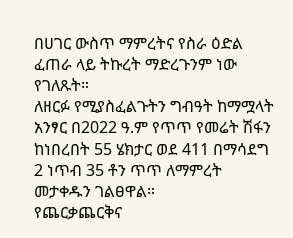በሀገር ውስጥ ማምረትና የስራ ዕድል ፈጠራ ላይ ትኩረት ማድረጉንም ነው የገለጹት።
ለዘርፉ የሚያስፈልጉትን ግብዓት ከማሟላት አንፃር በ2022 ዓ.ም የጥጥ የመሬት ሽፋን ከነበረበት 55 ሄክታር ወደ 411 በማሳደግ 2 ነጥብ 35 ቶን ጥጥ ለማምረት መታቀዱን ገልፀዋል።
የጨርቃጨርቅና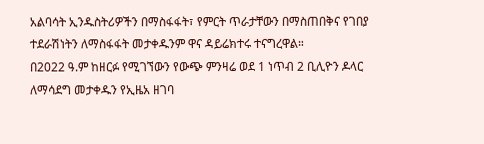አልባሳት ኢንዱስትሪዎችን በማስፋፋት፣ የምርት ጥራታቸውን በማስጠበቅና የገበያ ተደራሽነትን ለማስፋፋት መታቀዱንም ዋና ዳይሬክተሩ ተናግረዋል።
በ2022 ዓ.ም ከዘርፉ የሚገኘውን የውጭ ምንዛሬ ወደ 1 ነጥብ 2 ቢሊዮን ዶላር ለማሳደግ መታቀዱን የኢዜአ ዘገባ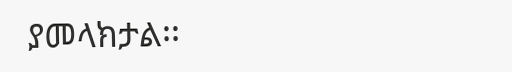ያመላክታል፡፡